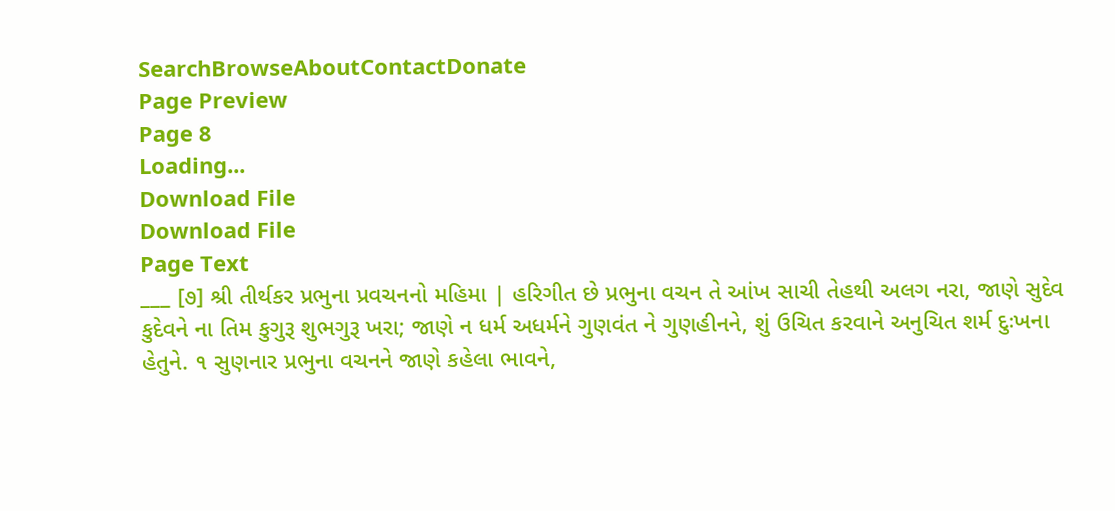SearchBrowseAboutContactDonate
Page Preview
Page 8
Loading...
Download File
Download File
Page Text
___ [૭] શ્રી તીર્થકર પ્રભુના પ્રવચનનો મહિમા | હરિગીત છે પ્રભુના વચન તે આંખ સાચી તેહથી અલગ નરા, જાણે સુદેવ કુદેવને ના તિમ કુગુરૂ શુભગુરૂ ખરા; જાણે ન ધર્મ અધર્મને ગુણવંત ને ગુણહીનને, શું ઉચિત કરવાને અનુચિત શર્મ દુઃખના હેતુને. ૧ સુણનાર પ્રભુના વચનને જાણે કહેલા ભાવને,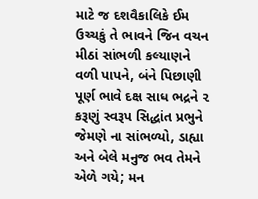માટે જ દશવૈકાલિકે ઈમ ઉચ્ચકું તે ભાવને જિન વચન મીઠાં સાંભળી કલ્યાણને વળી પાપને, બંને પિછાણી પૂર્ણ ભાવે દક્ષ સાધ ભદ્રને ૨ કરૂણું સ્વરૂપ સિદ્ધાંત પ્રભુને જેમણે ના સાંભળ્યો, ડાહ્યા અને બેલે મનુજ ભવ તેમને એળે ગયે; મન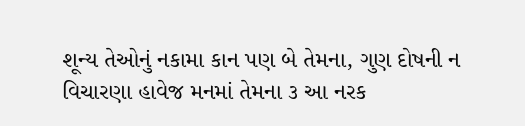શૂન્ય તેઓનું નકામા કાન પણ બે તેમના, ગુણ દોષની ન વિચારણા હાવેજ મનમાં તેમના ૩ આ નરક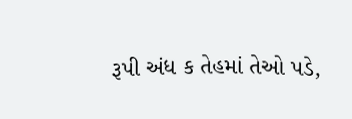રૂપી અંધ ક તેહમાં તેઓ પડે,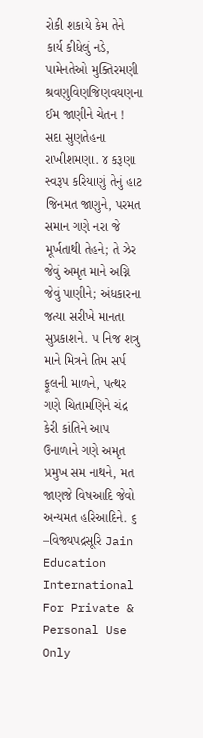રોકી શકાયે કેમ તેને કાર્ય કીધેલું નડે, પામેનતેઓ મુક્તિરમણી શ્રવણુવિણજિણવયણના ઈમ જાણીને ચેતન ! સદા સુણતેહના રાખીશમણા. ૪ કરૂણા સ્વરૂપ કરિયાણું તેનું હાટ જિનમત જાણુને, પરમત સમાન ગણે નરા જે મૂર્ખતાથી તેહને; તે ઝેર જેવું અમૃત માને અગ્નિ જેવું પાણીને; અંધકારના જત્યા સરીખે માનતા સુપ્રકાશને. ૫ નિજ શત્રુ માને મિત્રને તિમ સર્પ ફૂલની માળને, પત્થર ગણે ચિતામણિને ચંદ્ર કેરી કાંતિને આપ ઉનાળાને ગણે અમૃત પ્રમુખ સમ નાથને, મત જાણજે વિષઆદિ જેવો અન્યમત હરિઆદિને. ૬ –વિજ્યપદ્રસૂરિ Jain Education International For Private & Personal Use Only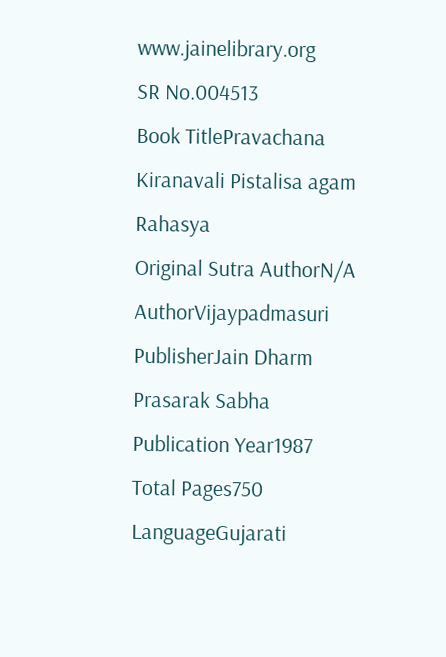www.jainelibrary.org
SR No.004513
Book TitlePravachana Kiranavali Pistalisa agam Rahasya
Original Sutra AuthorN/A
AuthorVijaypadmasuri
PublisherJain Dharm Prasarak Sabha
Publication Year1987
Total Pages750
LanguageGujarati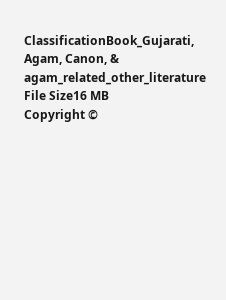ClassificationBook_Gujarati, Agam, Canon, & agam_related_other_literature
File Size16 MB
Copyright ©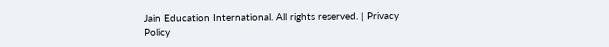Jain Education International. All rights reserved. | Privacy Policy